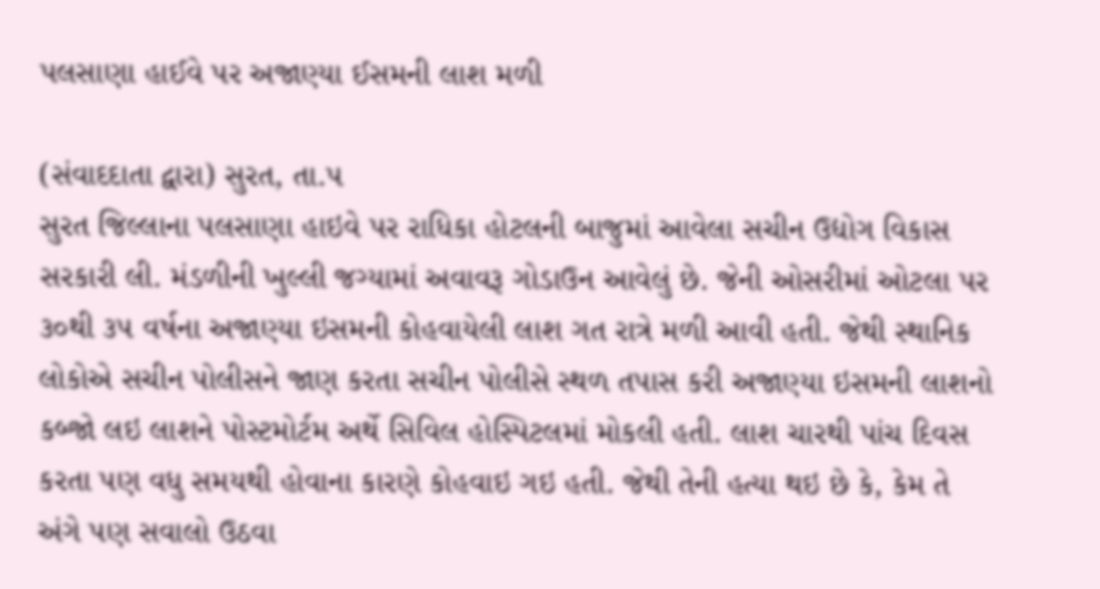પલસાણા હાઈવે પર અજાણ્યા ઈસમની લાશ મળી

(સંવાદદાતા દ્વારા) સુરત, તા.૫
સુરત જિલ્લાના પલસાણા હાઇવે પર રાધિકા હોટલની બાજુમાં આવેલા સચીન ઉદ્યોગ વિકાસ સરકારી લી. મંડળીની ખુલ્લી જગ્યામાં અવાવરૂ ગોડાઉન આવેલું છે. જેની ઓસરીમાં ઓટલા પર ૩૦થી ૩૫ વર્ષના અજાણ્યા ઇસમની કોહવાયેલી લાશ ગત રાત્રે મળી આવી હતી. જેથી સ્થાનિક લોકોએ સચીન પોલીસને જાણ કરતા સચીન પોલીસે સ્થળ તપાસ કરી અજાણ્યા ઇસમની લાશનો કબ્જો લઇ લાશને પોસ્ટમોર્ટમ અર્થે સિવિલ હોસ્પિટલમાં મોકલી હતી. લાશ ચારથી પાંચ દિવસ કરતા પણ વધુ સમયથી હોવાના કારણે કોહવાઇ ગઇ હતી. જેથી તેની હત્યા થઇ છે કે, કેમ તે અંગે પણ સવાલો ઉઠવા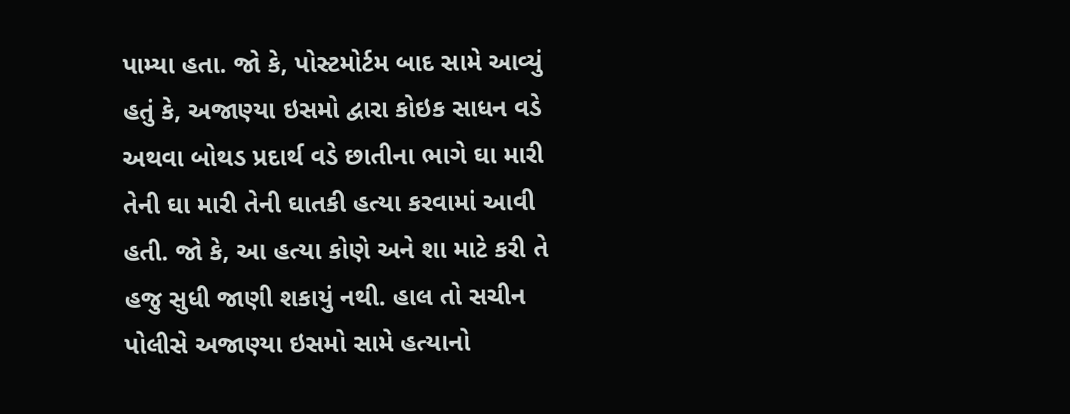પામ્યા હતા. જો કે, પોસ્ટમોર્ટમ બાદ સામે આવ્યું હતું કે, અજાણ્યા ઇસમો દ્વારા કોઇક સાધન વડે અથવા બોથડ પ્રદાર્થ વડે છાતીના ભાગે ઘા મારી તેની ઘા મારી તેની ઘાતકી હત્યા કરવામાં આવી હતી. જો કે, આ હત્યા કોણે અને શા માટે કરી તે હજુ સુધી જાણી શકાયું નથી. હાલ તો સચીન પોલીસે અજાણ્યા ઇસમો સામે હત્યાનો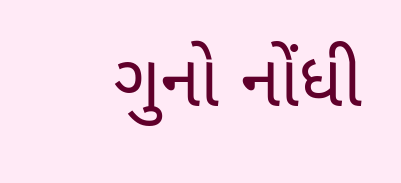ગુનો નોંધી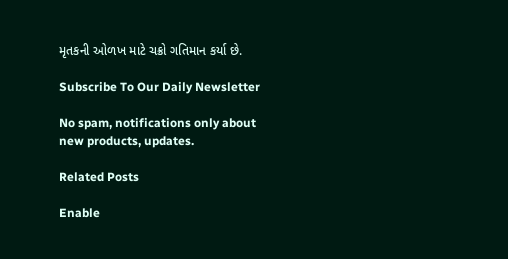મૃતકની ઓળખ માટે ચક્રો ગતિમાન કર્યા છે.

Subscribe To Our Daily Newsletter

No spam, notifications only about new products, updates.

Related Posts

Enable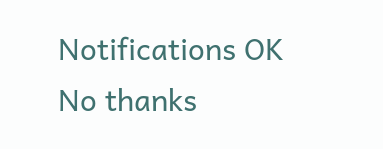Notifications OK No thanks